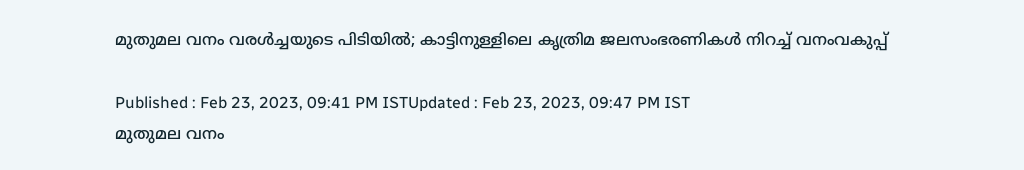മുതുമല വനം വരള്‍ച്ചയുടെ പിടിയില്‍; കാട്ടിനുള്ളിലെ കൃത്രിമ ജലസംഭരണികള്‍ നിറച്ച് വനംവകുപ്പ്

Published : Feb 23, 2023, 09:41 PM ISTUpdated : Feb 23, 2023, 09:47 PM IST
മുതുമല വനം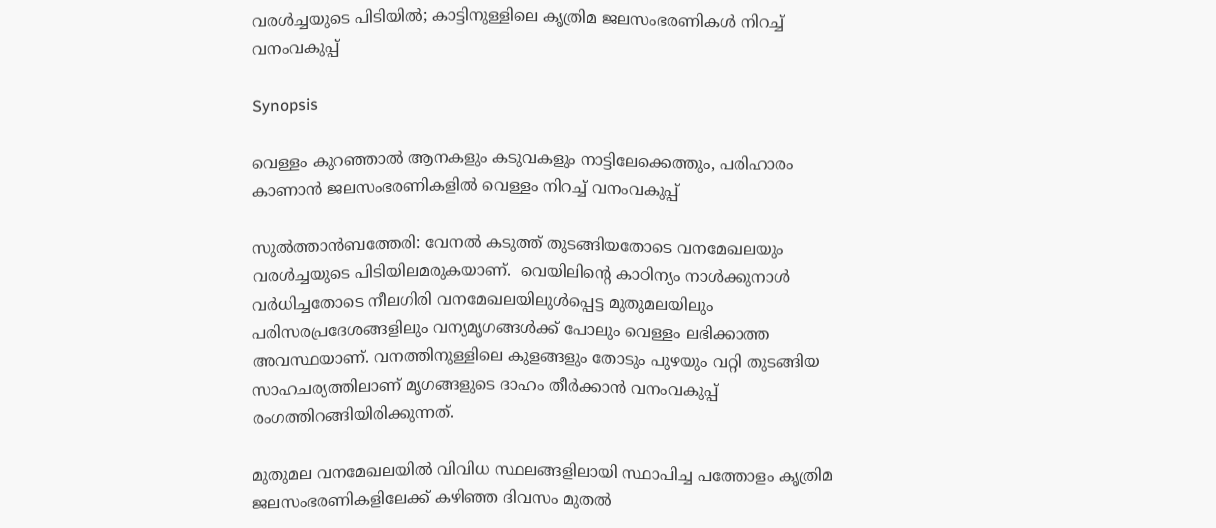വരള്‍ച്ചയുടെ പിടിയില്‍; കാട്ടിനുള്ളിലെ കൃത്രിമ ജലസംഭരണികള്‍ നിറച്ച് വനംവകുപ്പ്

Synopsis

വെള്ളം കുറഞ്ഞാൽ ആനകളും കടുവകളും നാട്ടിലേക്കെത്തും, പരിഹാരം കാണാൻ ജലസംഭരണികളിൽ വെള്ളം നിറച്ച് വനംവകുപ്പ്

സുല്‍ത്താന്‍ബത്തേരി: വേനല്‍ കടുത്ത് തുടങ്ങിയതോടെ വനമേഖലയും വരള്‍ച്ചയുടെ പിടിയിലമരുകയാണ്.  വെയിലിന്റെ കാഠിന്യം നാള്‍ക്കുനാള്‍ വര്‍ധിച്ചതോടെ നീലഗിരി വനമേഖലയിലുള്‍പ്പെട്ട മുതുമലയിലും പരിസരപ്രദേശങ്ങളിലും വന്യമൃഗങ്ങള്‍ക്ക് പോലും വെള്ളം ലഭിക്കാത്ത അവസ്ഥയാണ്. വനത്തിനുള്ളിലെ കുളങ്ങളും തോടും പുഴയും വറ്റി തുടങ്ങിയ സാഹചര്യത്തിലാണ് മൃഗങ്ങളുടെ ദാഹം തീര്‍ക്കാന്‍ വനംവകുപ്പ് രംഗത്തിറങ്ങിയിരിക്കുന്നത്.

മുതുമല വനമേഖലയില്‍ വിവിധ സ്ഥലങ്ങളിലായി സ്ഥാപിച്ച പത്തോളം കൃത്രിമ ജലസംഭരണികളിലേക്ക് കഴിഞ്ഞ ദിവസം മുതല്‍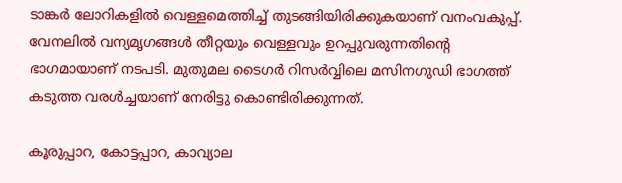ടാങ്കര്‍ ലോറികളില്‍ വെള്ളമെത്തിച്ച് തുടങ്ങിയിരിക്കുകയാണ് വനംവകുപ്പ്. വേനലില്‍ വന്യമൃഗങ്ങള്‍ തീറ്റയും വെള്ളവും ഉറപ്പുവരുന്നതിന്റെ ഭാഗമായാണ് നടപടി. മുതുമല ടൈഗര്‍ റിസര്‍വ്വിലെ മസിനഗുഡി ഭാഗത്ത് കടുത്ത വരള്‍ച്ചയാണ് നേരിട്ടു കൊണ്ടിരിക്കുന്നത്.

കൂരുപ്പാറ, കോട്ടപ്പാറ, കാവ്യാല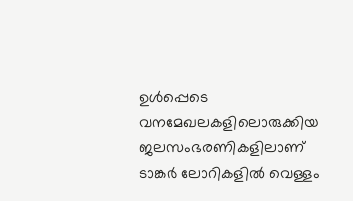ഉള്‍പ്പെടെ വനമേഖലകളിലൊരുക്കിയ ജലസംഭരണികളിലാണ് ടാങ്കര്‍ ലോറികളില്‍ വെള്ളം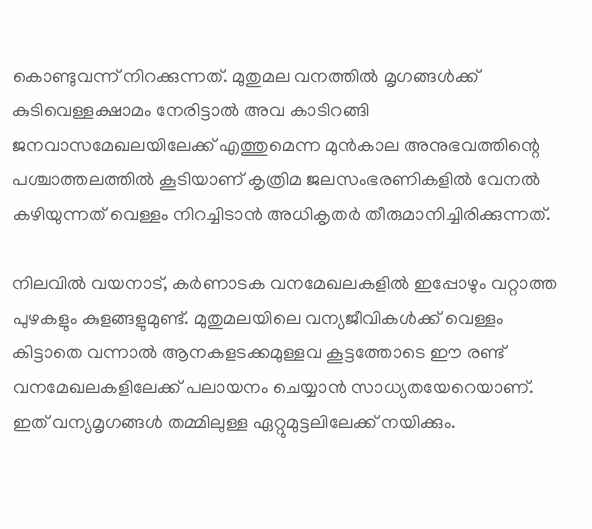കൊണ്ടുവന്ന് നിറക്കുന്നത്. മുതുമല വനത്തില്‍ മൃഗങ്ങള്‍ക്ക് കുടിവെള്ളക്ഷാമം നേരിട്ടാല്‍ അവ കാടിറങ്ങി ജനവാസമേഖലയിലേക്ക് എത്തുമെന്ന മുന്‍കാല അനുഭവത്തിന്റെ പശ്ചാത്തലത്തില്‍ കൂടിയാണ് കൃത്രിമ ജലസംഭരണികളില്‍ വേനല്‍ കഴിയുന്നത് വെള്ളം നിറച്ചിടാന്‍ അധികൃതര്‍ തീരുമാനിച്ചിരിക്കുന്നത്.

നിലവില്‍ വയനാട്, കര്‍ണാടക വനമേഖലകളില്‍ ഇപ്പോഴും വറ്റാത്ത പുഴകളും കുളങ്ങളുമുണ്ട്. മുതുമലയിലെ വന്യജീവികള്‍ക്ക് വെള്ളം കിട്ടാതെ വന്നാല്‍ ആനകളടക്കമുള്ളവ കൂട്ടത്തോടെ ഈ രണ്ട് വനമേഖലകളിലേക്ക് പലായനം ചെയ്യാന്‍ സാധ്യതയേറെയാണ്. ഇത് വന്യമൃഗങ്ങള്‍ തമ്മിലുള്ള ഏറ്റുമുട്ടലിലേക്ക് നയിക്കും.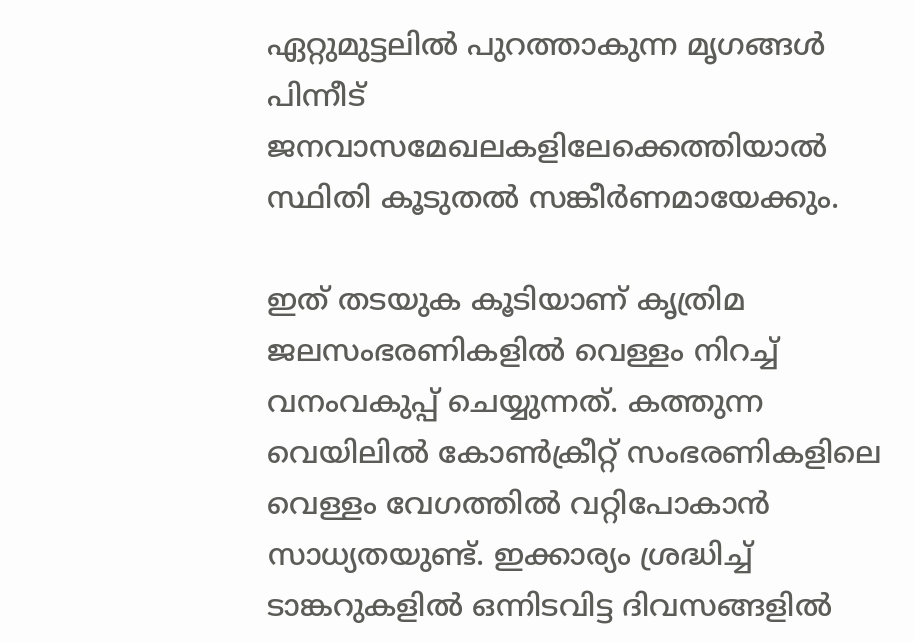ഏറ്റുമുട്ടലില്‍ പുറത്താകുന്ന മൃഗങ്ങള്‍ പിന്നീട് ജനവാസമേഖലകളിലേക്കെത്തിയാല്‍ സ്ഥിതി കൂടുതല്‍ സങ്കീര്‍ണമായേക്കും.

ഇത് തടയുക കൂടിയാണ് കൃത്രിമ ജലസംഭരണികളില്‍ വെള്ളം നിറച്ച് വനംവകുപ്പ് ചെയ്യുന്നത്. കത്തുന്ന വെയിലില്‍ കോണ്‍ക്രീറ്റ് സംഭരണികളിലെ വെള്ളം വേഗത്തില്‍ വറ്റിപോകാന്‍ സാധ്യതയുണ്ട്. ഇക്കാര്യം ശ്രദ്ധിച്ച് ടാങ്കറുകളില്‍ ഒന്നിടവിട്ട ദിവസങ്ങളില്‍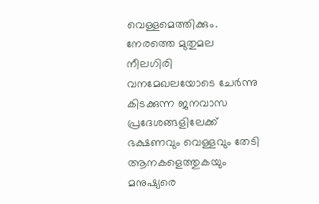വെള്ളമെത്തിക്കും. നേരത്തെ മുതുമല നീലഗിരി വനമേഖലയോടെ ചേര്‍ന്നു കിടക്കുന്ന ജനവാസ പ്രദേശങ്ങളിലേക്ക് ഭക്ഷണവും വെള്ളവും തേടി ആനകളെത്തുകയും മനുഷ്യരെ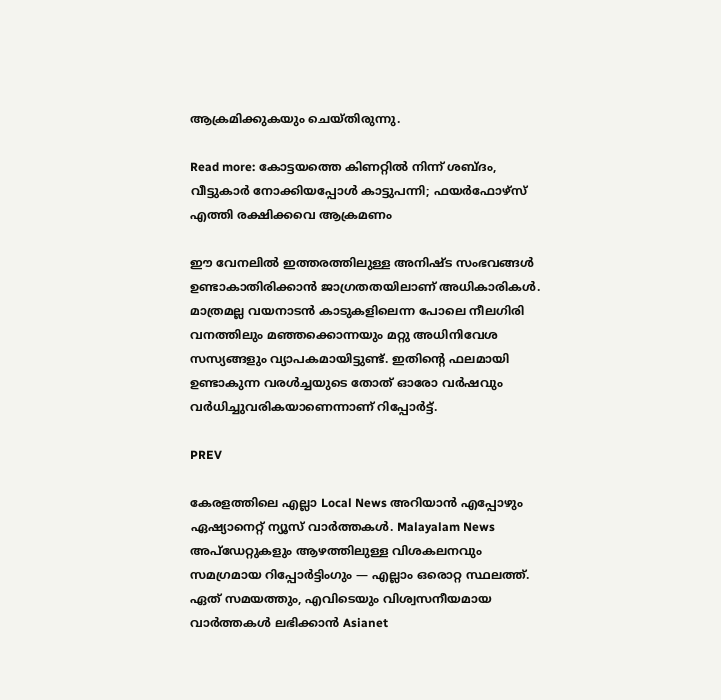ആക്രമിക്കുകയും ചെയ്തിരുന്നു.

Read more: കോട്ടയത്തെ കിണറ്റിൽ നിന്ന് ശബ്ദം, വീട്ടുകാർ നോക്കിയപ്പോൾ കാട്ടുപന്നി; ഫയർഫോഴ്സ് എത്തി രക്ഷിക്കവെ ആക്രമണം

ഈ വേനലില്‍ ഇത്തരത്തിലുള്ള അനിഷ്ട സംഭവങ്ങള്‍ ഉണ്ടാകാതിരിക്കാന്‍ ജാഗ്രതതയിലാണ് അധികാരികള്‍. മാത്രമല്ല വയനാടന്‍ കാടുകളിലെന്ന പോലെ നീലഗിരി വനത്തിലും മഞ്ഞക്കൊന്നയും മറ്റു അധിനിവേശ സസ്യങ്ങളും വ്യാപകമായിട്ടുണ്ട്. ഇതിന്റെ ഫലമായി ഉണ്ടാകുന്ന വരള്‍ച്ചയുടെ തോത് ഓരോ വര്‍ഷവും വര്‍ധിച്ചുവരികയാണെന്നാണ് റിപ്പോര്‍ട്ട്.

PREV

കേരളത്തിലെ എല്ലാ Local News അറിയാൻ എപ്പോഴും ഏഷ്യാനെറ്റ് ന്യൂസ് വാർത്തകൾ. Malayalam News  അപ്‌ഡേറ്റുകളും ആഴത്തിലുള്ള വിശകലനവും സമഗ്രമായ റിപ്പോർട്ടിംഗും — എല്ലാം ഒരൊറ്റ സ്ഥലത്ത്. ഏത് സമയത്തും, എവിടെയും വിശ്വസനീയമായ വാർത്തകൾ ലഭിക്കാൻ Asianet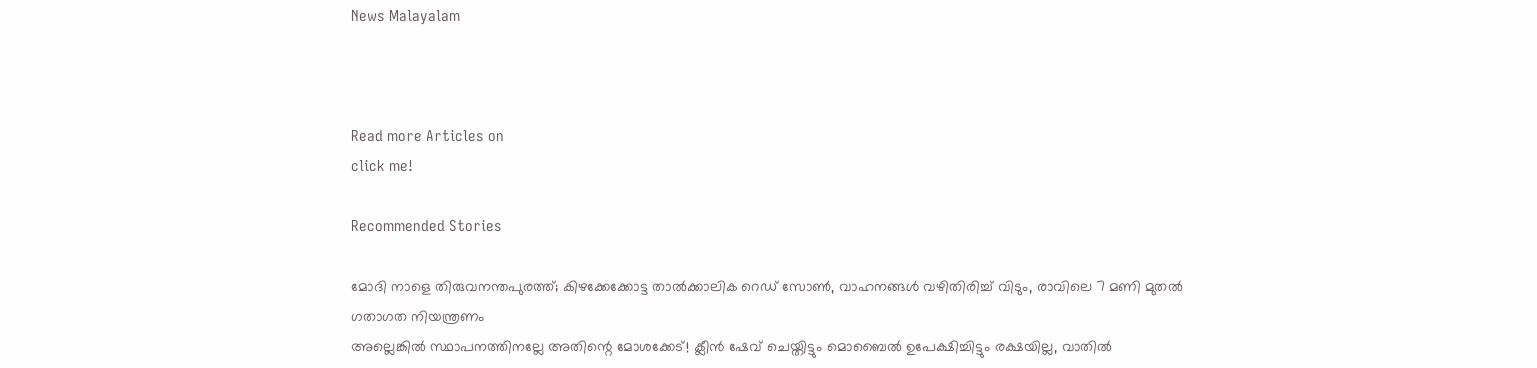News Malayalam



Read more Articles on
click me!

Recommended Stories

മോദി നാളെ തിരുവനന്തപുരത്ത്; കിഴക്കേക്കോട്ട താൽക്കാലിക റെഡ് സോൺ, വാഹനങ്ങൾ വഴിതിരിച്ച് വിടും, രാവിലെ 7 മണി മുതൽ ഗതാഗത നിയന്ത്രണം
അല്ലെങ്കിൽ സ്ഥാപനത്തിനല്ലേ അതിന്റെ മോശക്കേട്! ക്ലീന്‍ ഷേവ് ചെയ്തിട്ടും മൊബൈല്‍ ഉപേക്ഷിച്ചിട്ടും രക്ഷയില്ല, വാതില്‍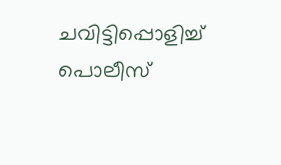ചവിട്ടിപ്പൊളിച്ച് പൊലീസ്